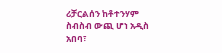ሪቻርልሰን ከቶተንሃም ስብስብ ውጪ ሆነ አዲስ አበባ፣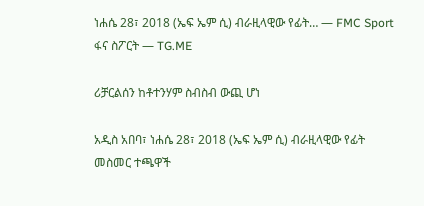ነሐሴ 28፣ 2018 (ኤፍ ኤም ሲ) ብራዚላዊው የፊት… — FMC Sport ፋና ስፖርት — TG.ME

ሪቻርልሰን ከቶተንሃም ስብስብ ውጪ ሆነ

አዲስ አበባ፣ ነሐሴ 28፣ 2018 (ኤፍ ኤም ሲ) ብራዚላዊው የፊት መስመር ተጫዋች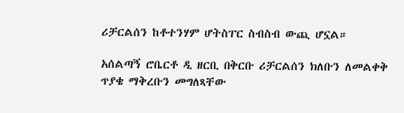ሪቻርልሰን ከቶተንሃም ሆትስፐር ስብስብ ውጪ ሆኗል።

አሰልጣኝ ሮቤርቶ ዲ ዘርቢ በቅርቡ ሪቻርልሰን ክለቡን ለመልቀቅ ጥያቄ ማቅረቡን መግለጻቸው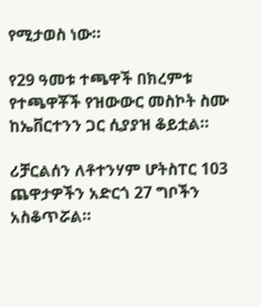የሚታወስ ነው።

የ29 ዓመቱ ተጫዋች በክረምቱ የተጫዋቾች የዝውውር መስኮት ስሙ ከኤቨርተንን ጋር ሲያያዝ ቆይቷል።

ሪቻርልሰን ለቶተንሃም ሆትስፐር 103 ጨዋታዎችን አድርጎ 27 ግቦችን አስቆጥሯል።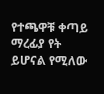የተጫዋቹ ቀጣይ ማረፊያ የት ይሆናል የሚለው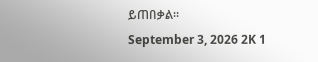ይጠበቃል።
September 3, 2026 2K 1